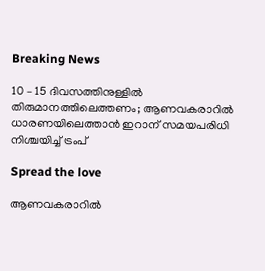Breaking News

10 – 15 ദിവസത്തിനുള്ളില്‍ തിരുമാനത്തിലെത്തണം; ആണവകരാറില്‍ ധാരണയിലെത്താന്‍ ഇറാന് സമയപരിധി നിശ്ചയിച്ച് ട്രംപ്

Spread the love

ആണവകരാറില്‍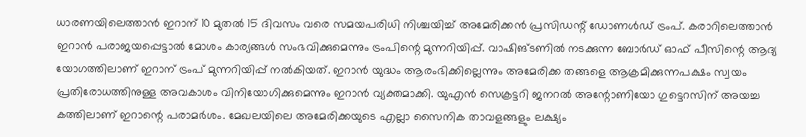ധാരണയിലെത്താന്‍ ഇറാന് 10 മുതല്‍ 15 ദിവസം വരെ സമയപരിധി നിശ്ചയിച്ച് അമേരിക്കന്‍ പ്രസിഡന്റ് ഡോണള്‍ഡ് ട്രംപ്. കരാറിലെത്താന്‍ ഇറാന്‍ പരാജയപ്പെട്ടാല്‍ മോശം കാര്യങ്ങള്‍ സംഭവിക്കുമെന്നും ട്രംപിന്റെ മുന്നറിയിപ്പ്. വാഷിങ്ടണില്‍ നടക്കുന്ന ബോര്‍ഡ് ഓഫ് പീസിന്റെ ആദ്യ യോഗത്തിലാണ് ഇറാന് ട്രംപ് മുന്നറിയിപ്പ് നല്‍കിയത്. ഇറാന്‍ യുദ്ധം ആരംഭിക്കില്ലെന്നും അമേരിക്ക തങ്ങളെ ആക്രമിക്കുന്നപക്ഷം സ്വയം പ്രതിരോധത്തിനുള്ള അവകാശം വിനിയോഗിക്കുമെന്നും ഇറാന്‍ വ്യക്തമാക്കി. യുഎന്‍ സെക്രട്ടറി ജനറല്‍ അന്റോണിയോ ഗുട്ടെറസിന് അയച്ച കത്തിലാണ് ഇറാന്റെ പരാമര്‍ശം. മേഖലയിലെ അമേരിക്കയുടെ എല്ലാ സൈനിക താവളങ്ങളും ലക്ഷ്യം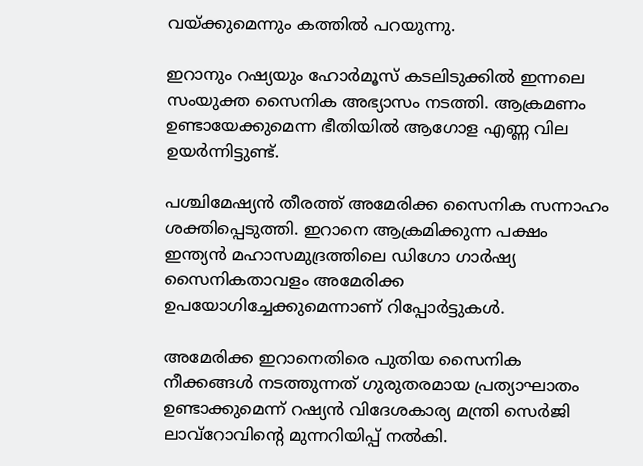വയ്ക്കുമെന്നും കത്തില്‍ പറയുന്നു.

ഇറാനും റഷ്യയും ഹോര്‍മൂസ് കടലിടുക്കില്‍ ഇന്നലെ സംയുക്ത സൈനിക അഭ്യാസം നടത്തി. ആക്രമണം ഉണ്ടായേക്കുമെന്ന ഭീതിയില്‍ ആഗോള എണ്ണ വില ഉയര്‍ന്നിട്ടുണ്ട്.

പശ്ചിമേഷ്യന്‍ തീരത്ത് അമേരിക്ക സൈനിക സന്നാഹം ശക്തിപ്പെടുത്തി. ഇറാനെ ആക്രമിക്കുന്ന പക്ഷം ഇന്ത്യന്‍ മഹാസമുദ്രത്തിലെ ഡിഗോ ഗാര്‍ഷ്യ സൈനികതാവളം അമേരിക്ക ഉപയോഗിച്ചേക്കുമെന്നാണ് റിപ്പോര്‍ട്ടുകള്‍.

അമേരിക്ക ഇറാനെതിരെ പുതിയ സൈനിക നീക്കങ്ങള്‍ നടത്തുന്നത് ഗുരുതരമായ പ്രത്യാഘാതം ഉണ്ടാക്കുമെന്ന് റഷ്യന്‍ വിദേശകാര്യ മന്ത്രി സെര്‍ജി ലാവ്‌റോവിന്റെ മുന്നറിയിപ്പ് നല്‍കി.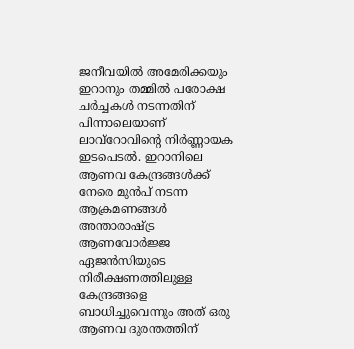ജനീവയില്‍ അമേരിക്കയും ഇറാനും തമ്മില്‍ പരോക്ഷ ചര്‍ച്ചകള്‍ നടന്നതിന് പിന്നാലെയാണ് ലാവ്‌റോവിന്റെ നിര്‍ണ്ണായക ഇടപെടല്‍. ഇറാനിലെ ആണവ കേന്ദ്രങ്ങള്‍ക്ക് നേരെ മുന്‍പ് നടന്ന ആക്രമണങ്ങള്‍ അന്താരാഷ്ട്ര ആണവോര്‍ജ്ജ ഏജന്‍സിയുടെ നിരീക്ഷണത്തിലുള്ള കേന്ദ്രങ്ങളെ ബാധിച്ചുവെന്നും അത് ഒരു ആണവ ദുരന്തത്തിന്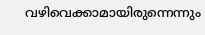വഴിവെക്കാമായിരുന്നെന്നും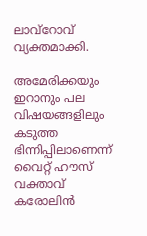ലാവ്റോവ് വ്യക്തമാക്കി.

അമേരിക്കയും ഇറാനും പല വിഷയങ്ങളിലും കടുത്ത ഭിന്നിപ്പിലാണെന്ന് വൈറ്റ് ഹൗസ് വക്താവ് കരോലിന്‍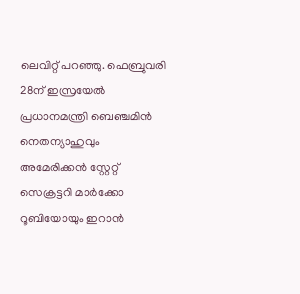ലെവിറ്റ് പറഞ്ഞു. ഫെബ്രുവരി 28ന് ഇസ്രയേല്‍ പ്രധാനമന്ത്രി ബെഞ്ചമിന്‍ നെതന്യാഹുവും അമേരിക്കന്‍ സ്റ്റേറ്റ് സെക്രട്ടറി മാര്‍ക്കോ റൂബിയോയും ഇറാന്‍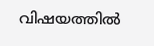വിഷയത്തില്‍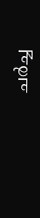ചര്‍ച്ച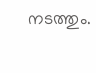നടത്തും.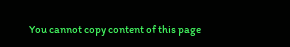You cannot copy content of this page